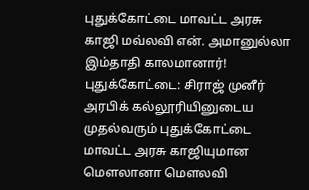புதுக்கோட்டை மாவட்ட அரசு காஜி மவ்லவி என். அமானுல்லா இம்தாதி காலமானார்!
புதுக்கோட்டை: சிராஜ் முனீர் அரபிக் கல்லூரியினுடைய முதல்வரும் புதுக்கோட்டை மாவட்ட அரசு காஜியுமான மௌலானா மௌலவி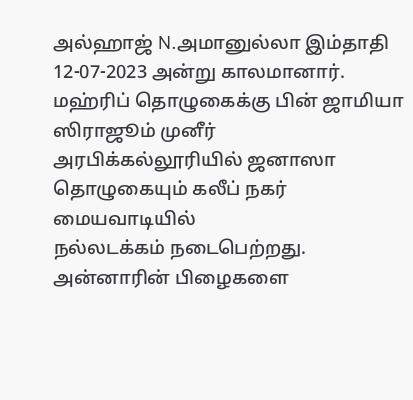அல்ஹாஜ் N.அமானுல்லா இம்தாதி 12-07-2023 அன்று காலமானார். மஹ்ரிப் தொழுகைக்கு பின் ஜாமியா ஸிராஜூம் முனீர் அரபிக்கல்லூரியில் ஜனாஸா தொழுகையும் கலீப் நகர் மையவாடியில்
நல்லடக்கம் நடைபெற்றது. அன்னாரின் பிழைகளை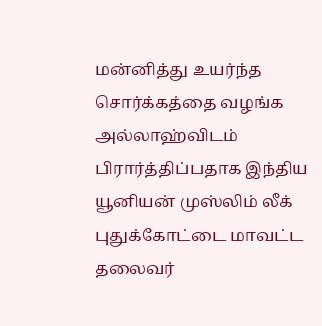மன்னித்து உயர்ந்த சொர்க்கத்தை வழங்க அல்லாஹ்விடம் பிரார்த்திப்பதாக இந்திய யூனியன் முஸ்லிம் லீக் புதுக்கோட்டை மாவட்ட தலைவர்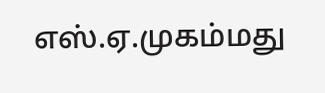எஸ்.ஏ.முகம்மது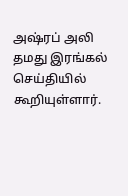அஷ்ரப் அலி தமது இரங்கல் செய்தியில் கூறியுள்ளார்.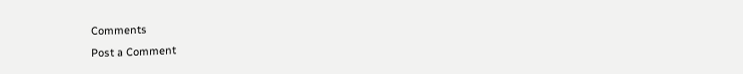Comments
Post a Comment